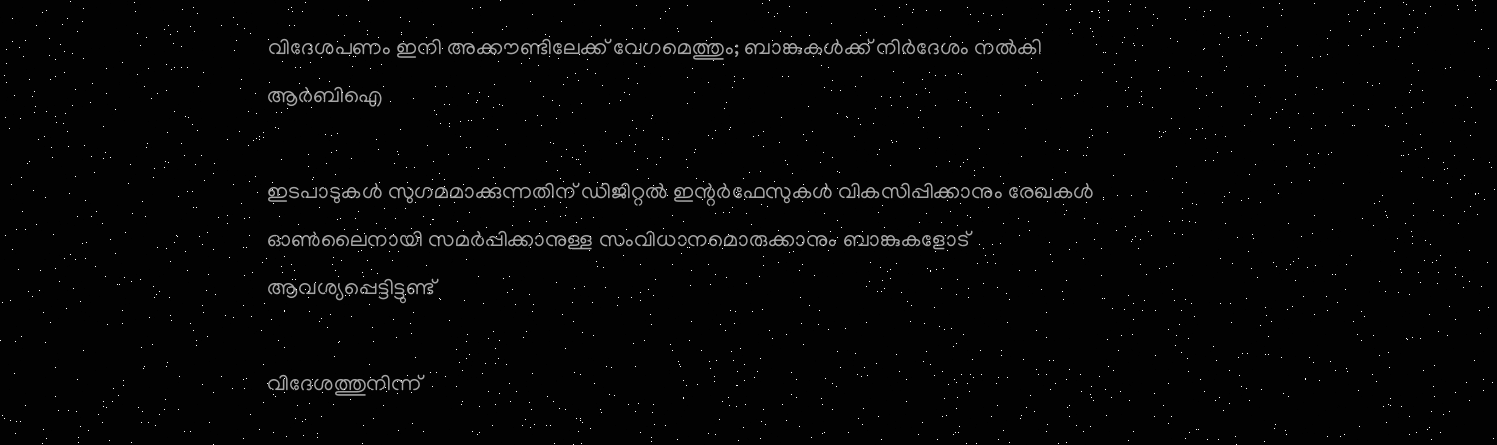വിദേശപണം ഇനി അക്കൗണ്ടിലേക്ക് വേഗമെത്തും; ബാങ്കുകള്‍ക്ക് നിര്‍ദേശം നല്‍കി ആര്‍ബിഐ

ഇടപാടുകള്‍ സുഗമമാക്കുന്നതിന് ഡിജിറ്റല്‍ ഇന്റര്‍ഫേസുകള്‍ വികസിപ്പിക്കാനും രേഖകള്‍ ഓണ്‍ലൈനായി സമര്‍പ്പിക്കാനുള്ള സംവിധാനമൊരുക്കാനും ബാങ്കുകളോട് ആവശ്യപ്പെട്ടിട്ടുണ്ട്

വിദേശത്തുനിന്ന്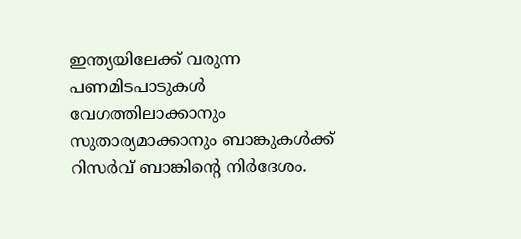ഇന്ത്യയിലേക്ക് വരുന്ന പണമിടപാടുകള്‍ വേഗത്തിലാക്കാനും സുതാര്യമാക്കാനും ബാങ്കുകള്‍ക്ക് റിസര്‍വ് ബാങ്കിന്റെ നിര്‍ദേശം.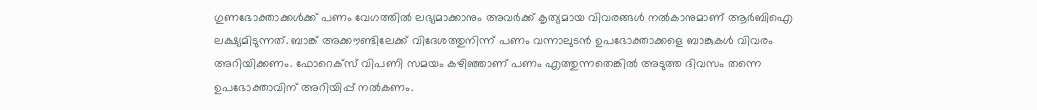ഗുണഭോക്താക്കള്‍ക്ക് പണം വേഗത്തില്‍ ലഭ്യമാക്കാനും അവര്‍ക്ക് കൃത്യമായ വിവരങ്ങള്‍ നല്‍കാനുമാണ് ആര്‍ബിഐ ലക്ഷ്യമിടുന്നത്. ബാങ്ക് അക്കൗണ്ടിലേക്ക് വിദേശത്തുനിന്ന് പണം വന്നാലുടന്‍ ഉപഭോക്താക്കളെ ബാങ്കുകള്‍ വിവരം അറിയിക്കണം. ഫോറെക്‌സ് വിപണി സമയം കഴിഞ്ഞാണ് പണം എത്തുന്നതെങ്കില്‍ അടുത്ത ദിവസം തന്നെ ഉപഭോക്താവിന് അറിയിപ്പ് നല്‍കണം.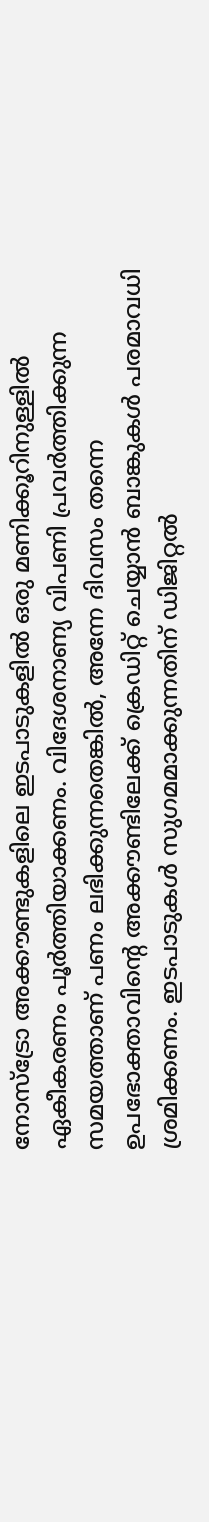നോസ്‌ട്രോ അക്കൗണ്ടുകളിലെ ഇടപാടുകളില്‍ ഒരു മണിക്കൂറിനുള്ളില്‍ ഏകീകരണം പൂര്‍ത്തിയാക്കണം. വിദേശനാണ്യ വിപണി പ്രവര്‍ത്തിക്കുന്ന സമയത്താണ് പണം ലഭിക്കുന്നതെങ്കില്‍, അന്നേ ദിവസം തന്നെ ഉപഭോക്താവിന്റെ അക്കൗണ്ടിലേക്ക് ക്രെഡിറ്റ് ചെയ്യാന്‍ ബാങ്കുകള്‍ പരമാവധി ശ്രമിക്കണം. ഇടപാടുകള്‍ സുഗമമാക്കുന്നതിന് ഡിജിറ്റല്‍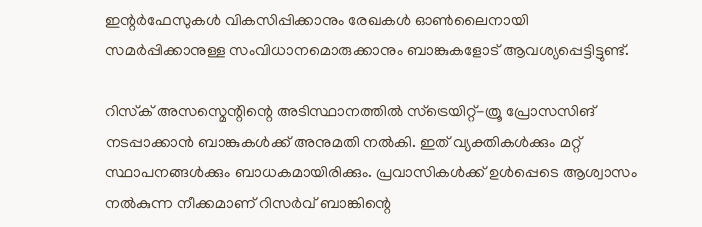ഇന്റര്‍ഫേസുകള്‍ വികസിപ്പിക്കാനും രേഖകള്‍ ഓണ്‍ലൈനായി സമര്‍പ്പിക്കാനുള്ള സംവിധാനമൊരുക്കാനും ബാങ്കുകളോട് ആവശ്യപ്പെട്ടിട്ടുണ്ട്.

റിസ്‌ക് അസസ്മെന്റിന്റെ അടിസ്ഥാനത്തില്‍ സ്‌ട്രെയിറ്റ്-ത്രൂ പ്രോസസിങ് നടപ്പാക്കാന്‍ ബാങ്കുകള്‍ക്ക് അനുമതി നല്‍കി. ഇത് വ്യക്തികള്‍ക്കും മറ്റ് സ്ഥാപനങ്ങള്‍ക്കും ബാധകമായിരിക്കും. പ്രവാസികള്‍ക്ക് ഉള്‍പ്പെടെ ആശ്വാസം നല്‍കുന്ന നീക്കമാണ് റിസര്‍വ് ബാങ്കിന്റെ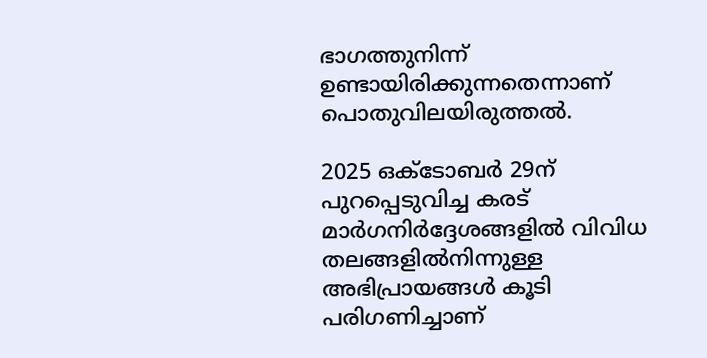ഭാഗത്തുനിന്ന് ഉണ്ടായിരിക്കുന്നതെന്നാണ് പൊതുവിലയിരുത്തല്‍.

2025 ഒക്ടോബര്‍ 29ന് പുറപ്പെടുവിച്ച കരട് മാര്‍ഗനിര്‍ദ്ദേശങ്ങളില്‍ വിവിധ തലങ്ങളില്‍നിന്നുള്ള അഭിപ്രായങ്ങള്‍ കൂടി പരിഗണിച്ചാണ്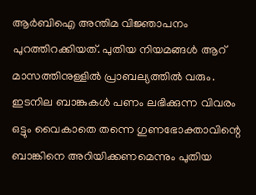ആര്‍ബിഐ അന്തിമ വിജ്ഞാപനം പുറത്തിറക്കിയത്. പുതിയ നിയമങ്ങള്‍ ആറ് മാസത്തിനുള്ളില്‍ പ്രാബല്യത്തില്‍ വരും. ഇടനില ബാങ്കുകള്‍ പണം ലഭിക്കുന്ന വിവരം ഒട്ടും വൈകാതെ തന്നെ ഗുണഭോക്താവിന്റെ ബാങ്കിനെ അറിയിക്കണമെന്നും പുതിയ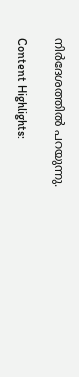നിര്‍ദേശത്തില്‍ പറയുന്നു.

Content Highlights: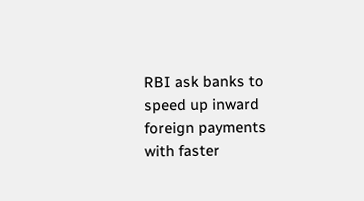RBI ask banks to speed up inward foreign payments with faster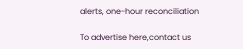alerts, one-hour reconciliation

To advertise here,contact us